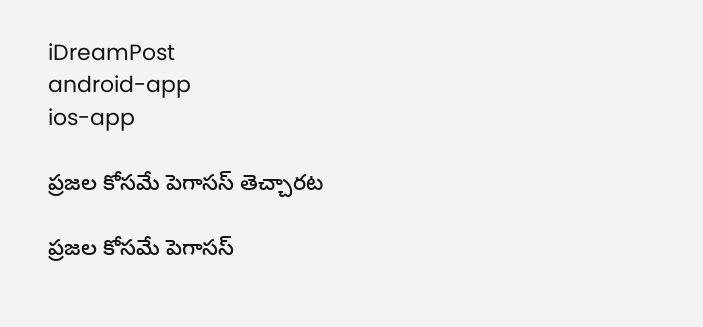iDreamPost
android-app
ios-app

ప్రజల కోసమే పెగాసస్‌ తెచ్చారట

ప్రజల కోసమే పెగాసస్‌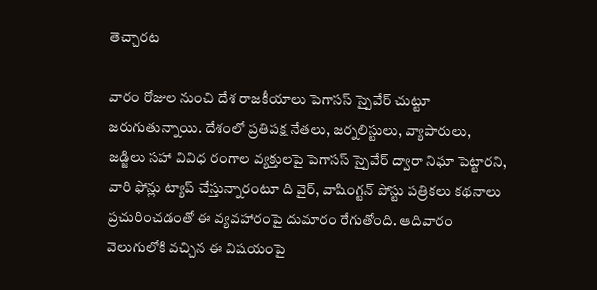తెచ్చారట

వారం రోజుల నుంచి దేశ రాజకీయాలు పెగాసస్‌ స్పైవేర్‌ చుట్టూ జరుగుతున్నాయి. దేశంలో ప్రతిపక్ష నేతలు, జర్నలిస్టులు, వ్యాపారులు, జడ్జిలు సహా వివిధ రంగాల వ్యక్తులపై పెగాసస్‌ స్పైవేర్‌ ద్వారా నిఘా పెట్టారని, వారి ఫోన్లు ట్యాప్‌ చేస్తున్నారంటూ ది వైర్, వాషింగ్టన్‌ పోస్టు పత్రికలు కథనాలు ప్రచురించడంతో ఈ వ్యవహారంపై దుమారం రేగుతోంది. ఆదివారం వెలుగులోకి వచ్చిన ఈ విషయంపై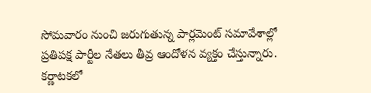సోమవారం నుంచి జరుగుతున్న పార్లమెంట్‌ సమావేశాల్లో ప్రతిపక్ష పార్టీల నేతలు తీవ్ర ఆందోళన వ్యక్తం చేస్తున్నారు. కర్ణాటకలో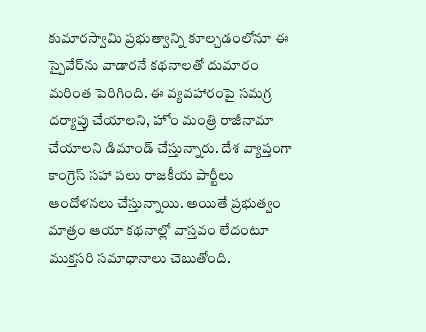కుమారస్వామి ప్రభుత్వాన్ని కూల్చడంలోనూ ఈ స్పైవేర్‌ను వాడారనే కథనాలతో దుమారం మరింత పెరిగింది. ఈ వ్యవహారంపై సమగ్ర దర్యాప్తు చేయాలని, హోం మంత్రి రాజీనామా చేయాలని డిమాండ్‌ చేస్తున్నారు. దేశ వ్యాప్తంగా కాంగ్రెస్‌ సహా పలు రాజకీయ పార్టీలు ఆందోళనలు చేస్తున్నాయి. అయితే ప్రభుత్వం మాత్రం ఆయా కథనాల్లో వాస్తవం లేదంటూ ముక్తసరి సమాధానాలు చెబుతోంది.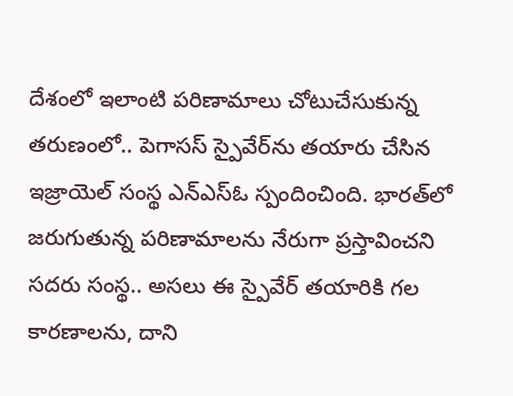దేశంలో ఇలాంటి పరిణామాలు చోటుచేసుకున్న తరుణంలో.. పెగాసస్‌ స్పైవేర్‌ను తయారు చేసిన ఇజ్రాయెల్‌ సంస్థ ఎన్‌ఎస్‌ఓ స్పందించింది. భారత్‌లో జరుగుతున్న పరిణామాలను నేరుగా ప్రస్తావించని సదరు సంస్థ.. అసలు ఈ స్పైవేర్‌ తయారికి గల కారణాలను, దాని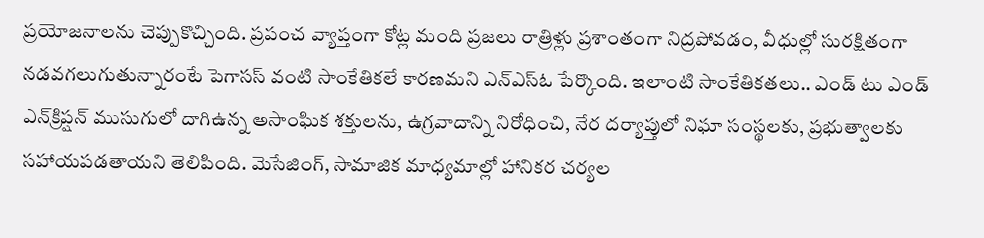ప్రయోజనాలను చెప్పుకొచ్చింది. ప్రపంచ వ్యాప్తంగా కోట్ల మంది ప్రజలు రాత్రిళ్లు ప్రశాంతంగా నిద్రపోవడం, వీధుల్లో సురక్షితంగా నడవగలుగుతున్నారంటే పెగాసస్‌ వంటి సాంకేతికలే కారణమని ఎన్‌ఎస్‌ఓ పేర్కొంది. ఇలాంటి సాంకేతికతలు.. ఎండ్‌ టు ఎండ్‌ ఎన్‌క్రిప్షన్‌ ముసుగులో దాగిఉన్న అసాంఘిక శక్తులను, ఉగ్రవాదాన్ని నిరోధించి, నేర దర్యాప్తులో నిఘా సంస్థలకు, ప్రభుత్వాలకు సహాయపడతాయని తెలిపింది. మెసేజింగ్, సామాజిక మాధ్యమాల్లో హానికర చర్యల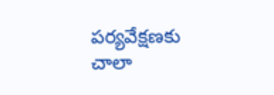పర్యవేక్షణకు చాలా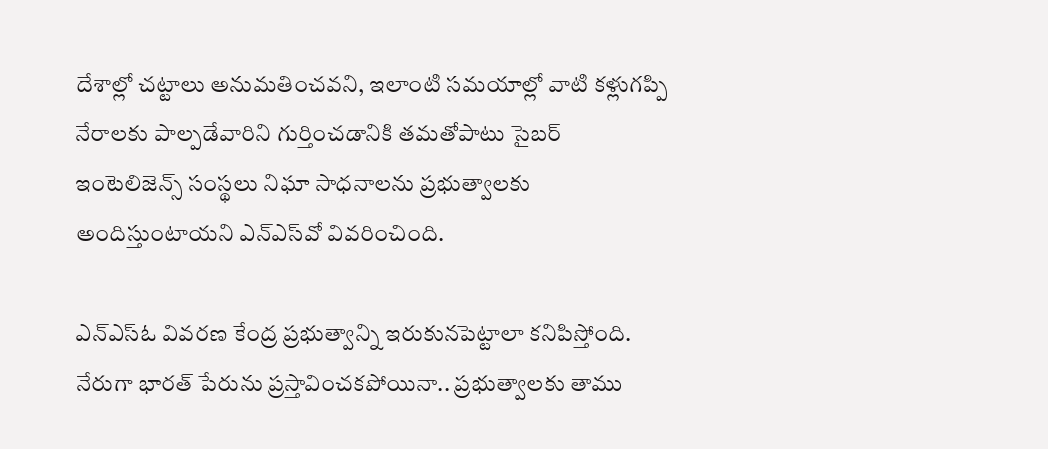దేశాల్లో చట్టాలు అనుమతించవని, ఇలాంటి సమయాల్లో వాటి కళ్లుగప్పి నేరాలకు పాల్పడేవారిని గుర్తించడానికి తమతోపాటు సైబర్‌ ఇంటెలిజెన్స్‌ సంస్థలు నిఘా సాధనాలను ప్రభుత్వాలకు అందిస్తుంటాయని ఎన్‌ఎస్‌వో వివరించింది.

ఎన్‌ఎస్‌ఓ వివరణ కేంద్ర ప్రభుత్వాన్ని ఇరుకునపెట్టాలా కనిపిస్తోంది. నేరుగా భారత్‌ పేరును ప్రస్తావించకపోయినా.. ప్రభుత్వాలకు తాము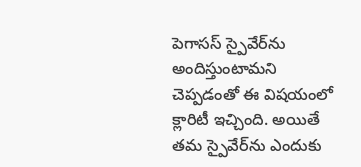పెగాసస్‌ స్పైవేర్‌ను అందిస్తుంటామని చెప్పడంతో ఈ విషయంలో క్లారిటీ ఇచ్చింది. అయితే తమ స్పైవేర్‌ను ఎందుకు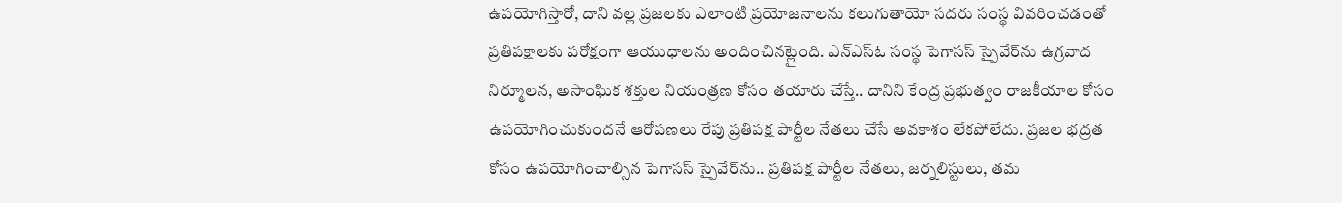ఉపయోగిస్తారో, దాని వల్ల ప్రజలకు ఎలాంటి ప్రయోజనాలను కలుగుతాయో సదరు సంస్థ వివరించడంతో ప్రతిపక్షాలకు పరోక్షంగా ఆయుధాలను అందించినట్లైంది. ఎన్‌ఎస్‌ఓ సంస్థ పెగాసస్‌ స్పైవేర్‌ను ఉగ్రవాద నిర్మూలన, అసాంఘిక శక్తుల నియంత్రణ కోసం తయారు చేస్తే.. దానిని కేంద్ర ప్రభుత్వం రాజకీయాల కోసం ఉపయోగించుకుందనే ఆరోపణలు రేపు ప్రతిపక్ష పార్టీల నేతలు చేసే అవకాశం లేకపోలేదు. ప్రజల భద్రత కోసం ఉపయోగించాల్సిన పెగాసస్‌ స్పైవేర్‌ను.. ప్రతిపక్ష పార్టీల నేతలు, జర్నలిస్టులు, తమ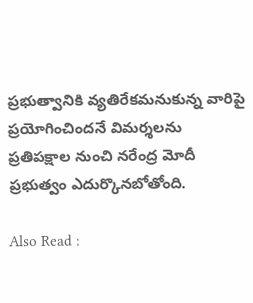ప్రభుత్వానికి వ్యతిరేకమనుకున్న వారిపై ప్రయోగించిందనే విమర్శలను ప్రతిపక్షాల నుంచి నరేంద్ర మోదీ ప్రభుత్వం ఎదుర్కొనబోతోంది.

Also Read :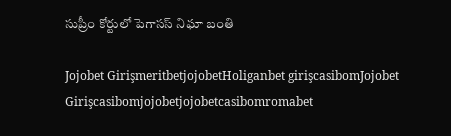సుప్రీం కోర్టులో పెగాసస్‌ నిఘా బంతి

Jojobet GirişmeritbetjojobetHoliganbet girişcasibomJojobet Girişcasibomjojobetjojobetcasibomromabet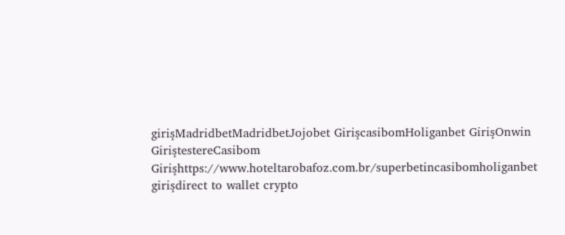girişMadridbetMadridbetJojobet GirişcasibomHoliganbet GirişOnwin GiriştestereCasibom Girişhttps://www.hoteltarobafoz.com.br/superbetincasibomholiganbet girişdirect to wallet crypto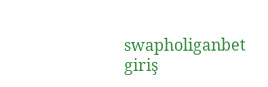swapholiganbet giriş